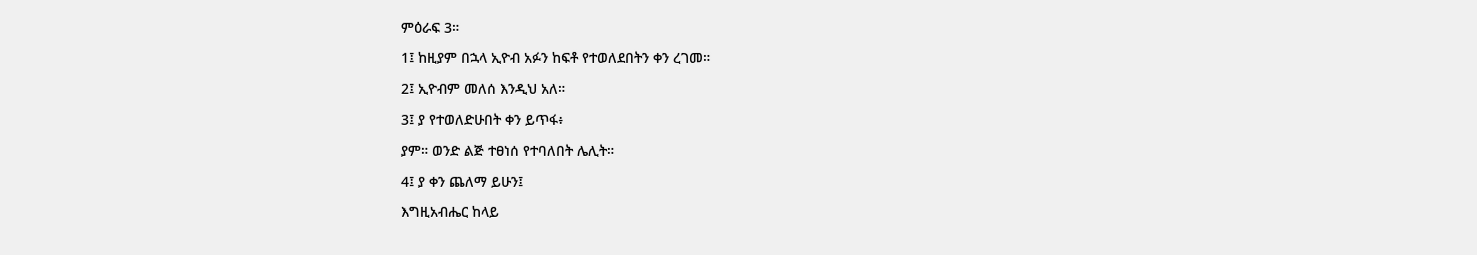ምዕራፍ 3።

1፤ ከዚያም በኋላ ኢዮብ አፉን ከፍቶ የተወለደበትን ቀን ረገመ።

2፤ ኢዮብም መለሰ እንዲህ አለ።

3፤ ያ የተወለድሁበት ቀን ይጥፋ፥

ያም። ወንድ ልጅ ተፀነሰ የተባለበት ሌሊት።

4፤ ያ ቀን ጨለማ ይሁን፤

እግዚአብሔር ከላይ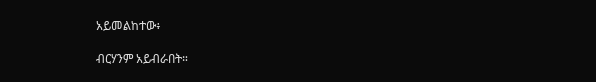አይመልከተው፥

ብርሃንም አይብራበት።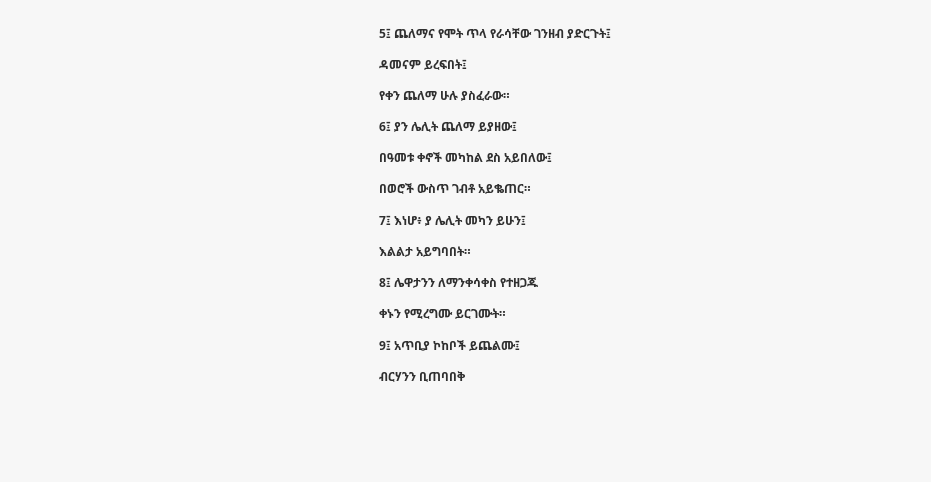5፤ ጨለማና የሞት ጥላ የራሳቸው ገንዘብ ያድርጉት፤

ዳመናም ይረፍበት፤

የቀን ጨለማ ሁሉ ያስፈራው።

6፤ ያን ሌሊት ጨለማ ይያዘው፤

በዓመቱ ቀኖች መካከል ደስ አይበለው፤

በወሮች ውስጥ ገብቶ አይቈጠር።

7፤ እነሆ፥ ያ ሌሊት መካን ይሁን፤

እልልታ አይግባበት።

8፤ ሌዋታንን ለማንቀሳቀስ የተዘጋጁ

ቀኑን የሚረግሙ ይርገሙት።

9፤ አጥቢያ ኮከቦች ይጨልሙ፤

ብርሃንን ቢጠባበቅ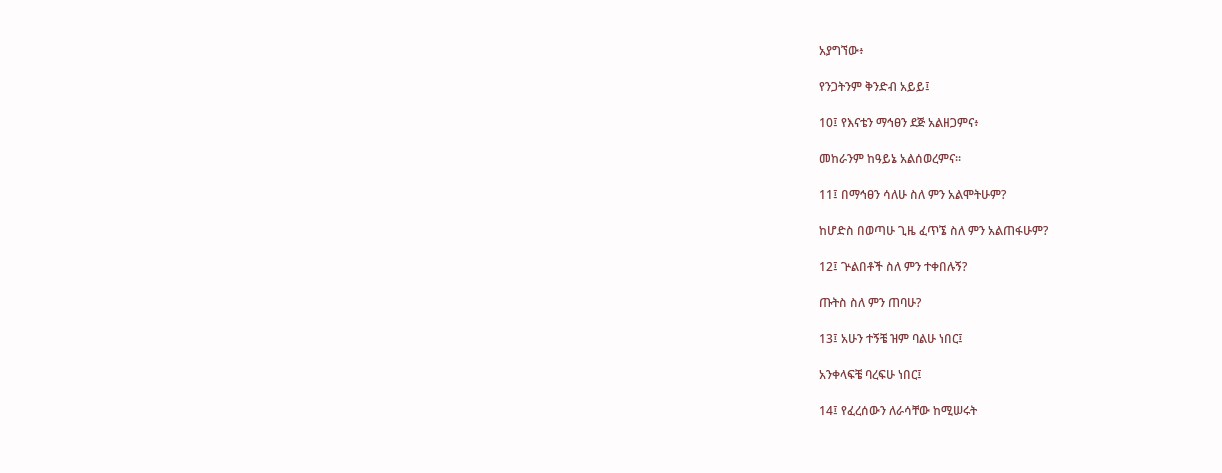አያግኘው፥

የንጋትንም ቅንድብ አይይ፤

10፤ የእናቴን ማኅፀን ደጅ አልዘጋምና፥

መከራንም ከዓይኔ አልሰወረምና።

11፤ በማኅፀን ሳለሁ ስለ ምን አልሞትሁም?

ከሆድስ በወጣሁ ጊዜ ፈጥኜ ስለ ምን አልጠፋሁም?

12፤ ጕልበቶች ስለ ምን ተቀበሉኝ?

ጡትስ ስለ ምን ጠባሁ?

13፤ አሁን ተኝቼ ዝም ባልሁ ነበር፤

አንቀላፍቼ ባረፍሁ ነበር፤

14፤ የፈረሰውን ለራሳቸው ከሚሠሩት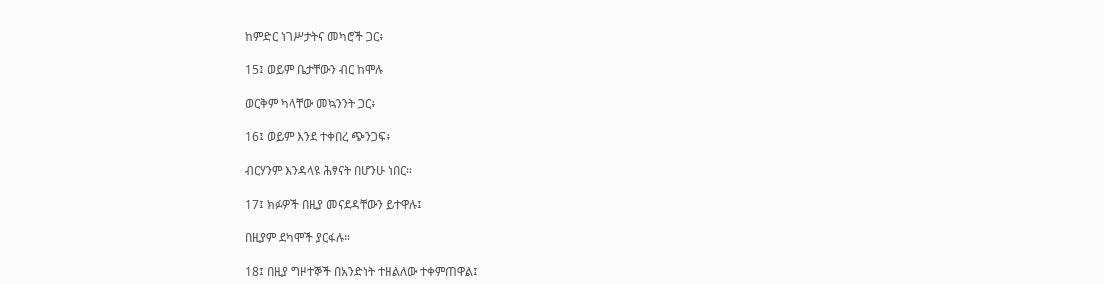ከምድር ነገሥታትና መካሮች ጋር፥

15፤ ወይም ቤታቸውን ብር ከሞሉ

ወርቅም ካላቸው መኳንንት ጋር፥

16፤ ወይም እንደ ተቀበረ ጭንጋፍ፥

ብርሃንም እንዳላዩ ሕፃናት በሆንሁ ነበር።

17፤ ክፉዎች በዚያ መናደዳቸውን ይተዋሉ፤

በዚያም ደካሞች ያርፋሉ።

18፤ በዚያ ግዞተኞች በአንድነት ተዘልለው ተቀምጠዋል፤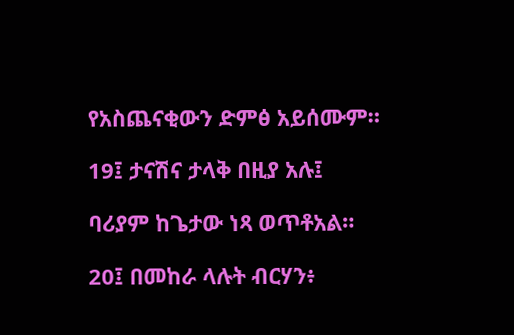የአስጨናቂውን ድምፅ አይሰሙም።

19፤ ታናሽና ታላቅ በዚያ አሉ፤

ባሪያም ከጌታው ነጻ ወጥቶአል።

20፤ በመከራ ላሉት ብርሃን፥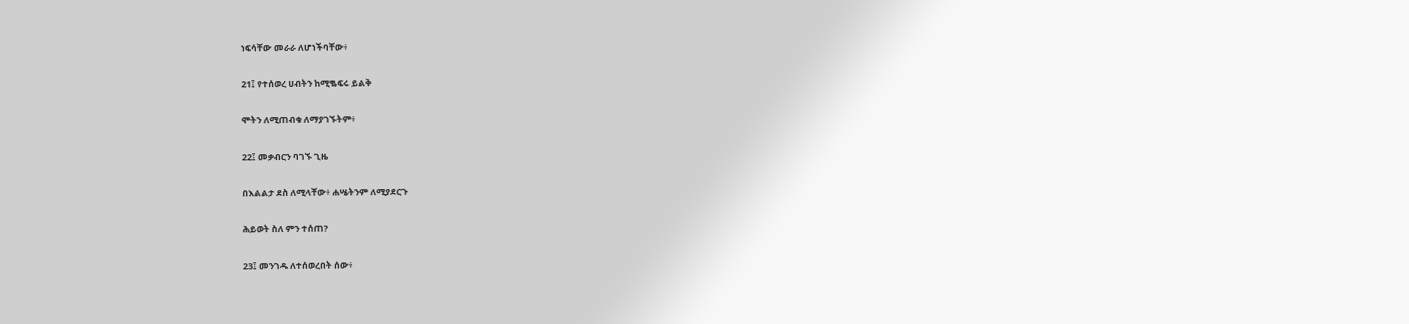ነፍሳቸው መራራ ለሆነችባቸው፥

21፤ የተሰወረ ሀብትን ከሚቈፍሩ ይልቅ

ሞትን ለሚጠብቁ ለማያገኙትም፥

22፤ መቃብርን ባገኙ ጊዜ

በእልልታ ደስ ለሚላቸው፥ ሐሤትንም ለሚያደርጉ

ሕይወት ስለ ምን ተሰጠ?

23፤ መንገዱ ለተሰወረበት ሰው፥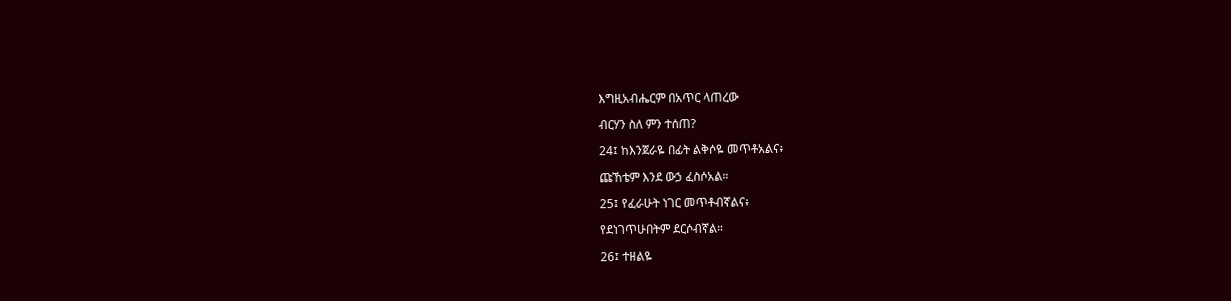እግዚአብሔርም በአጥር ላጠረው

ብርሃን ስለ ምን ተሰጠ?

24፤ ከእንጀራዬ በፊት ልቅሶዬ መጥቶአልና፥

ጩኸቴም እንደ ውኃ ፈስሶአል።

25፤ የፈራሁት ነገር መጥቶብኛልና፥

የደነገጥሁበትም ደርሶብኛል።

26፤ ተዘልዬ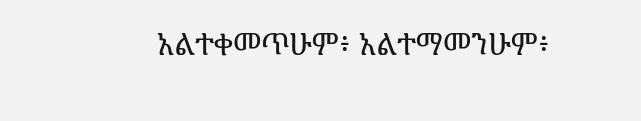አልተቀመጥሁም፥ አልተማመንሁም፥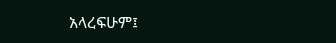አላረፍሁም፤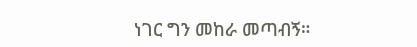ነገር ግን መከራ መጣብኝ።